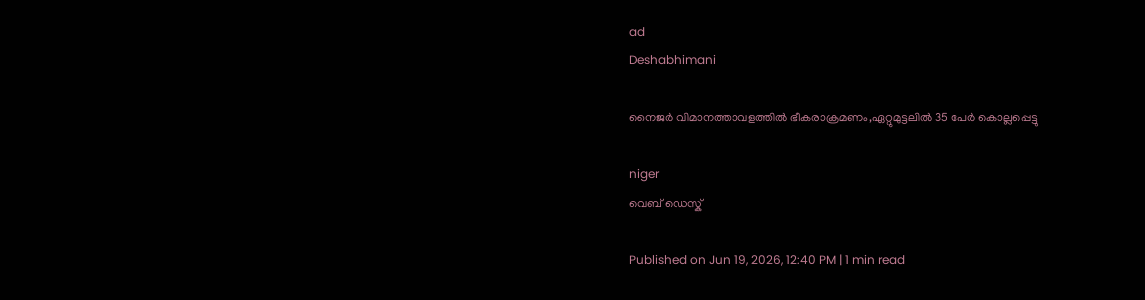ad
Deshabhimani

നൈജർ വിമാനത്താവളത്തിൽ ഭീകരാക്രമണം,ഏറ്റുമുട്ടലിൽ 35 പേര്‍ കൊല്ലപ്പെട്ടു

niger
വെബ് ഡെസ്ക്

Published on Jun 19, 2026, 12:40 PM | 1 min read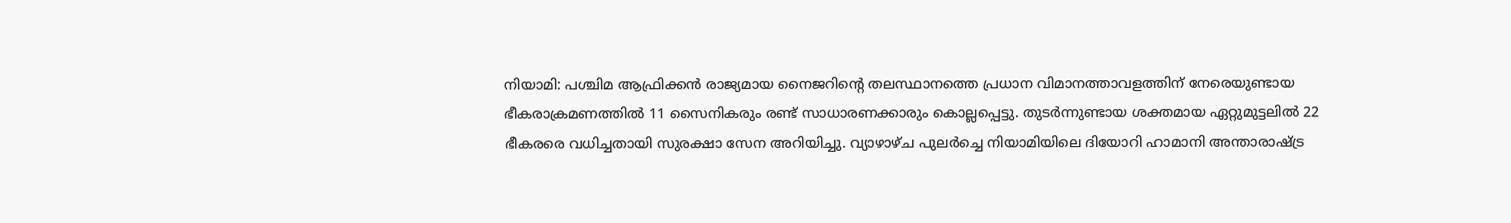നിയാമി: പശ്ചിമ ആഫ്രിക്കൻ രാജ്യമായ നൈജറിന്റെ തലസ്ഥാനത്തെ പ്രധാന വിമാനത്താവളത്തിന് നേരെയുണ്ടായ ഭീകരാക്രമണത്തിൽ 11 സൈനികരും രണ്ട് സാധാരണക്കാരും കൊല്ലപ്പെട്ടു. തുടർന്നുണ്ടായ ശക്തമായ ഏറ്റുമുട്ടലിൽ 22 ഭീകരരെ വധിച്ചതായി സുരക്ഷാ സേന അറിയിച്ചു. വ്യാഴാഴ്ച പുലർച്ചെ നിയാമിയിലെ ദിയോറി ഹാമാനി അന്താരാഷ്ട്ര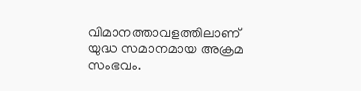വിമാനത്താവളത്തിലാണ് യുദ്ധ സമാനമായ അക്രമ സംഭവം.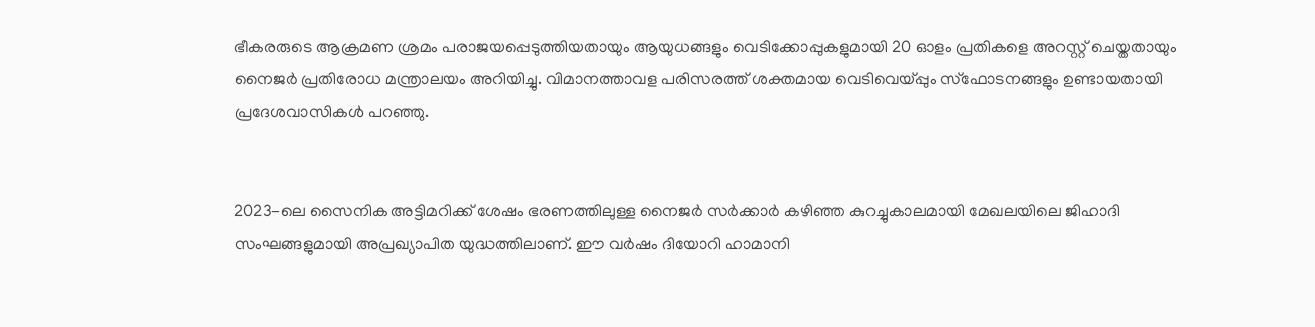ഭീകരരുടെ ആക്രമണ ശ്രമം പരാജയപ്പെടുത്തിയതായും ആയുധങ്ങളും വെടിക്കോപ്പുകളുമായി 20 ഓളം പ്രതികളെ അറസ്റ്റ് ചെയ്തതായും നൈജർ പ്രതിരോധ മന്ത്രാലയം അറിയിച്ചു. വിമാനത്താവള പരിസരത്ത് ശക്തമായ വെടിവെയ്പ്പും സ്ഫോടനങ്ങളും ഉണ്ടായതായി പ്രദേശവാസികൾ പറഞ്ഞു.


2023-ലെ സൈനിക അട്ടിമറിക്ക് ശേഷം ഭരണത്തിലുള്ള നൈജർ സർക്കാർ കഴിഞ്ഞ കുറച്ചുകാലമായി മേഖലയിലെ ജിഹാദി സംഘങ്ങളുമായി അപ്രഖ്യാപിത യുദ്ധത്തിലാണ്. ഈ വർഷം ദിയോറി ഹാമാനി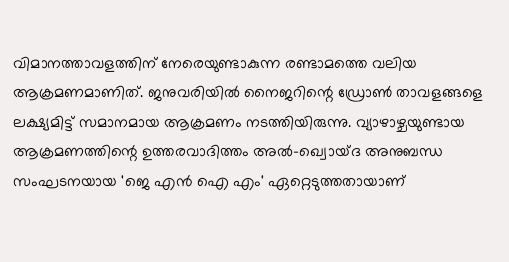വിമാനത്താവളത്തിന് നേരെയുണ്ടാകുന്ന രണ്ടാമത്തെ വലിയ ആക്രമണമാണിത്. ജനുവരിയിൽ നൈജറിന്റെ ഡ്രോൺ താവളങ്ങളെ ലക്ഷ്യമിട്ട് സമാനമായ ആക്രമണം നടത്തിയിരുന്നു. വ്യാഴാഴ്ചയുണ്ടായ ആക്രമണത്തിന്റെ ഉത്തരവാദിത്തം അൽ-ഖ്വൊയ്ദ അനുബന്ധ സംഘടനയായ 'ജെ എൻ ഐ എം' ഏറ്റെടുത്തതായാണ്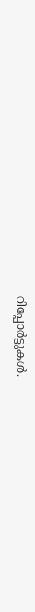റിപ്പോർട്ടുകൾ.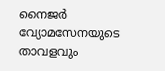നൈജർ വ്യോമസേനയുടെ താവളവും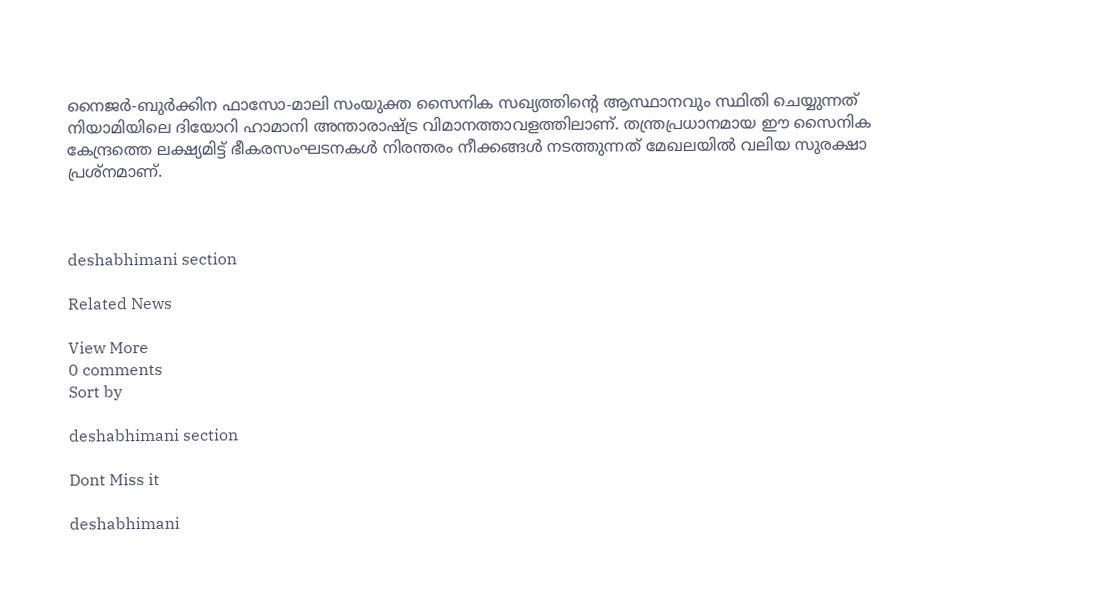നൈജർ-ബുർക്കിന ഫാസോ-മാലി സംയുക്ത സൈനിക സഖ്യത്തിന്റെ ആസ്ഥാനവും സ്ഥിതി ചെയ്യുന്നത് നിയാമിയിലെ ദിയോറി ഹാമാനി അന്താരാഷ്ട്ര വിമാനത്താവളത്തിലാണ്. തന്ത്രപ്രധാനമായ ഈ സൈനിക കേന്ദ്രത്തെ ലക്ഷ്യമിട്ട് ഭീകരസംഘടനകൾ നിരന്തരം നീക്കങ്ങൾ നടത്തുന്നത് മേഖലയിൽ വലിയ സുരക്ഷാ പ്രശ്നമാണ്.



deshabhimani section

Related News

View More
0 comments
Sort by

deshabhimani section

Dont Miss it

deshabhimani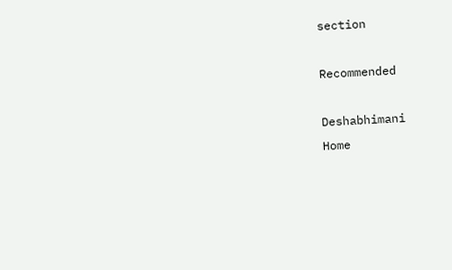section

Recommended

Deshabhimani
Home